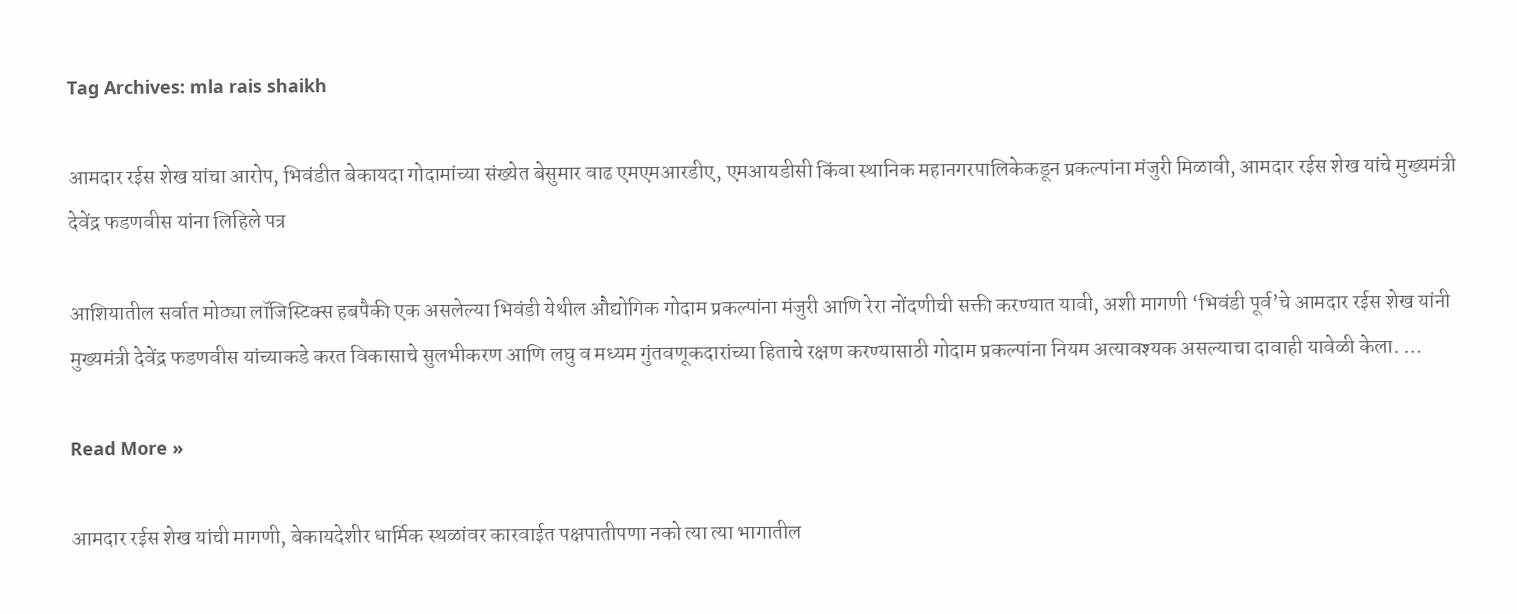Tag Archives: mla rais shaikh

आमदार रईस शेख यांचा आरोप, भिवंडीत बेकायदा गोदामांच्या संख्येत बेसुमार वाढ एमएमआरडीए, एमआयडीसी किंवा स्थानिक महानगरपालिकेकडून प्रकल्पांना मंजुरी मिळावी, आमदार रईस शेख यांचे मुख्यमंत्री देवेंद्र फडणवीस यांना लिहिले पत्र

आशियातील सर्वात मोठ्या लॉजिस्टिक्स हबपैकी एक असलेल्या भिवंडी येथील औद्योगिक गोदाम प्रकल्पांना मंजुरी आणि रेरा नोंदणीची सक्ती करण्यात यावी, अशी मागणी ‘भिवंडी पूर्व’चे आमदार रईस शेख यांनी मुख्यमंत्री देवेंद्र फडणवीस यांच्याकडे करत विकासाचे सुलभीकरण आणि लघु व मध्यम गुंतवणूकदारांच्या हिताचे रक्षण करण्यासाठी गोदाम प्रकल्पांना नियम अत्यावश्यक असल्याचा दावाही यावेळी केला. …

Read More »

आमदार रईस शेख यांची मागणी, बेकायदेशीर धार्मिक स्थळांवर कारवाईत पक्षपातीपणा नको त्या त्या भागातील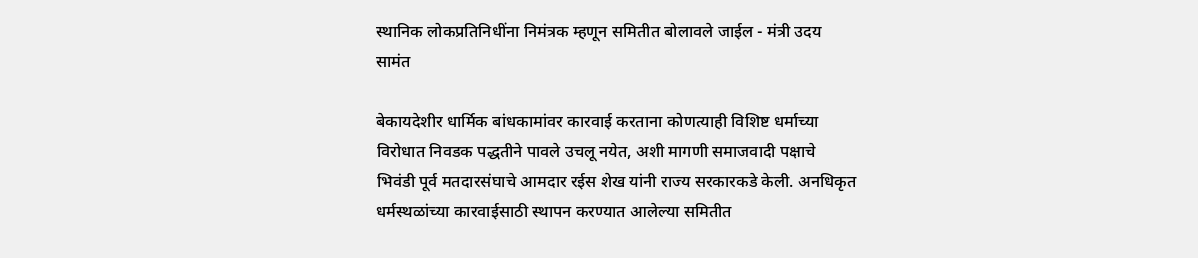स्थानिक लोकप्रतिनिधींना निमंत्रक म्हणून समितीत बोलावले जाईल - मंत्री उदय सामंत

बेकायदेशीर धार्मिक बांधकामांवर कारवाई करताना कोणत्याही विशिष्ट धर्माच्या विरोधात निवडक पद्धतीने पावले उचलू नयेत, अशी मागणी समाजवादी पक्षाचे भिवंडी पूर्व मतदारसंघाचे आमदार रईस शेख यांनी राज्य सरकारकडे केली. अनधिकृत धर्मस्थळांच्या कारवाईसाठी स्थापन करण्यात आलेल्या समितीत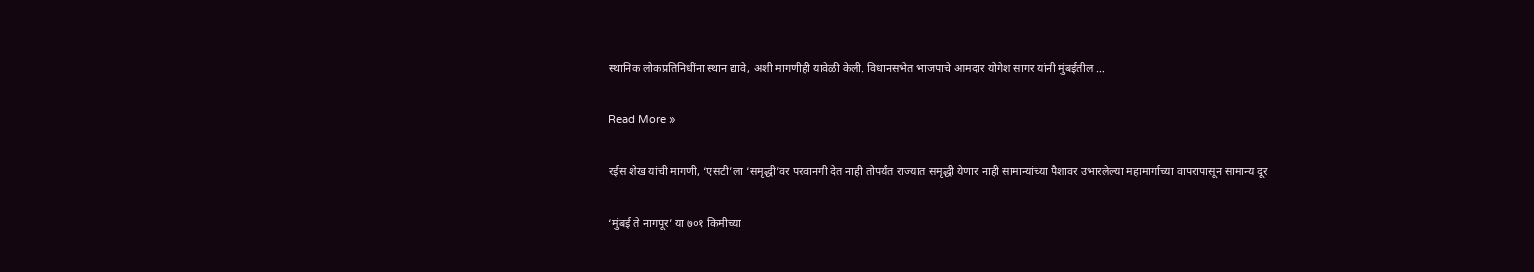स्थानिक लोकप्रतिनिधींना स्थान द्यावे, अशी मागणीही यावेळी केली. विधानसभेत भाजपाचे आमदार योगेश सागर यांनी मुंबईतील …

Read More »

रईस शेख यांची मागणी, ‘एसटी’ला ‘समृद्धी’वर परवानगी देत नाही तोपर्यंत राज्यात समृद्धी येणार नाही सामान्यांच्या पैशावर उभारलेल्या महामार्गाच्या वापरापासून सामान्य दूर

‘मुंबई ते नागपूर’ या ७०१ किमीच्या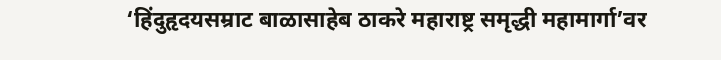‘हिंदुहृदयसम्राट बाळासाहेब ठाकरे महाराष्ट्र समृद्धी महामार्गा’वर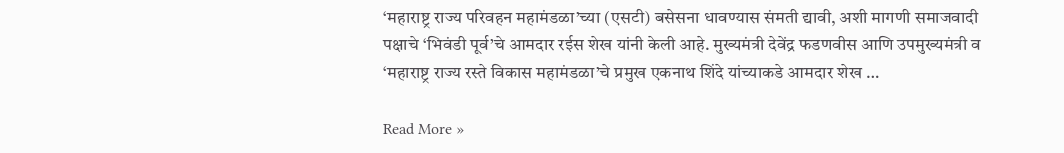‘महाराष्ट्र राज्य परिवहन महामंडळा’च्या (एसटी) बसेसना धावण्यास संमती द्यावी, अशी मागणी समाजवादी पक्षाचे ‘भिवंडी पूर्व’चे आमदार रईस शेख यांनी केली आहे. मुख्यमंत्री देवेंद्र फडणवीस आणि उपमुख्यमंत्री व ‘महाराष्ट्र राज्य रस्ते विकास महामंडळा’चे प्रमुख एकनाथ शिंदे यांच्याकडे आमदार शेख …

Read More »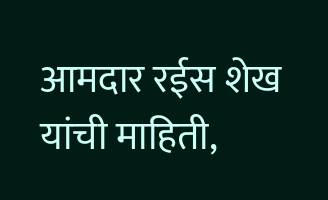आमदार रईस शेख यांची माहिती,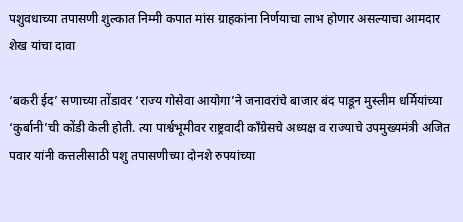पशुवधाच्या तपासणी शुल्कात निम्मी कपात मांस ग्राहकांना निर्णयाचा लाभ होणार असल्याचा आमदार शेख यांचा दावा

‘बकरी ईद’ सणाच्या तोंडावर ‘राज्य गोसेवा आयोगा’ने जनावरांचे बाजार बंद पाडून मुस्लीम धर्मियांच्या ‘कुर्बानी’ची कोंडी केली होती. त्या पार्श्वभूमीवर राष्ट्रवादी काँग्रेसचे अध्यक्ष व राज्याचे उपमुख्यमंत्री अजित पवार यांनी कत्तलीसाठी पशु तपासणीच्या दोनशे रुपयांच्या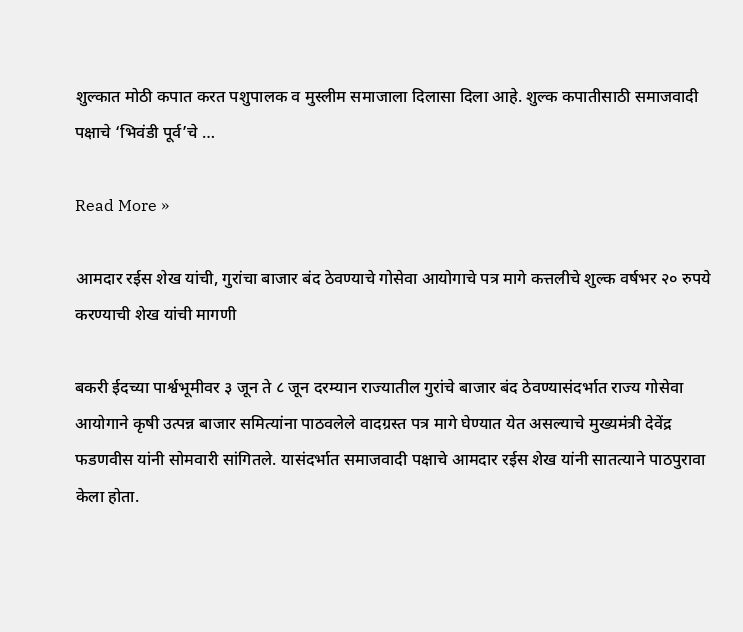शुल्कात मोठी कपात करत पशुपालक व मुस्लीम समाजाला दिलासा दिला आहे. शुल्क कपातीसाठी समाजवादी पक्षाचे ‘भिवंडी पूर्व’चे …

Read More »

आमदार रईस शेख यांची, गुरांचा बाजार बंद ठेवण्याचे गोसेवा आयोगाचे पत्र मागे कत्तलीचे शुल्क वर्षभर २० रुपये करण्याची शेख यांची मागणी

बकरी ईदच्या पार्श्वभूमीवर ३ जून ते ८ जून दरम्यान राज्यातील गुरांचे बाजार बंद ठेवण्यासंदर्भात राज्य गोसेवा आयोगाने कृषी उत्पन्न बाजार समित्यांना पाठवलेले वादग्रस्त पत्र मागे घेण्यात येत असल्याचे मुख्यमंत्री देवेंद्र फडणवीस यांनी सोमवारी सांगितले. यासंदर्भात समाजवादी पक्षाचे आमदार रईस शेख यांनी सातत्याने पाठपुरावा केला होता.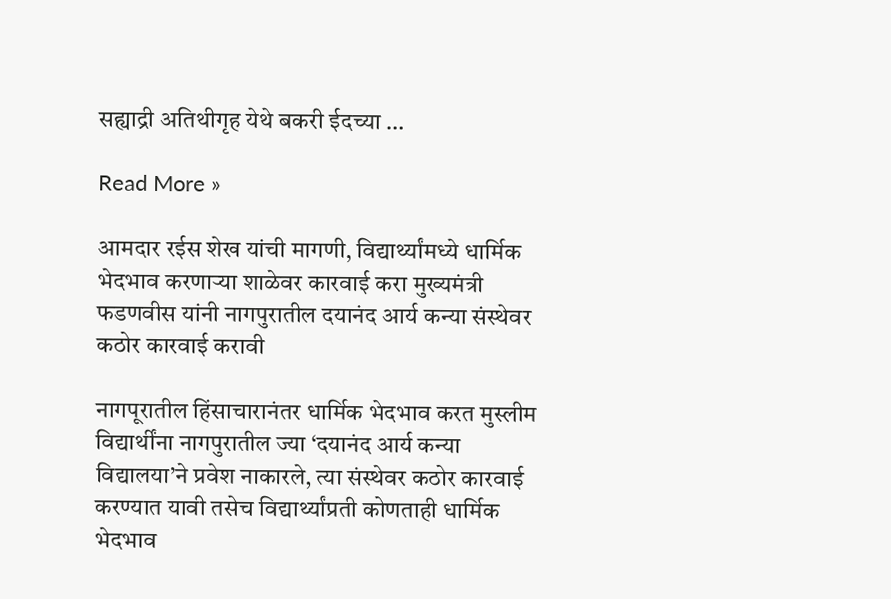सह्याद्री अतिथीगृह येथे बकरी ईदच्या …

Read More »

आमदार रईस शेख यांची मागणी, विद्यार्थ्यांमध्ये धार्मिक भेदभाव करणाऱ्या शाळेवर कारवाई करा मुख्यमंत्री फडणवीस यांनी नागपुरातील दयानंद आर्य कन्या संस्थेवर कठोर कारवाई करावी

नागपूरातील हिंसाचारानंतर धार्मिक भेदभाव करत मुस्लीम विद्यार्थींना नागपुरातील ज्या ‘दयानंद आर्य कन्या विद्यालया’ने प्रवेश नाकारले, त्या संस्थेवर कठोर कारवाई करण्यात यावी तसेच विद्यार्थ्यांप्रती कोणताही धार्मिक भेदभाव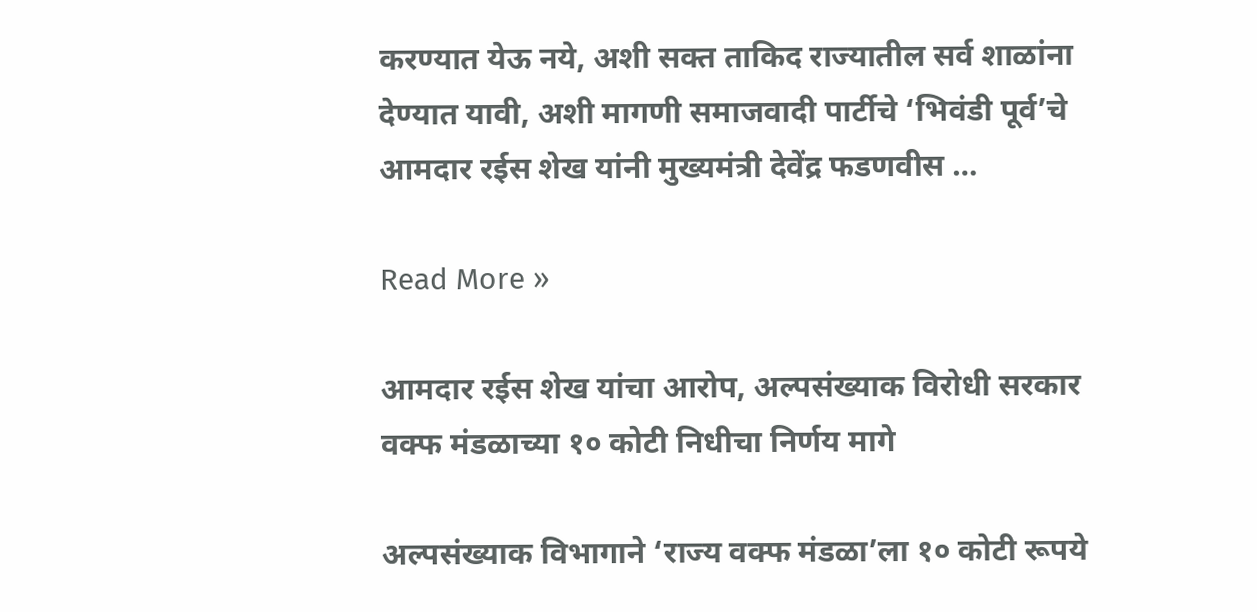करण्यात येऊ नये, अशी सक्त ताकिद राज्यातील सर्व शाळांना देण्यात यावी, अशी मागणी समाजवादी पार्टीचे ‘भिवंडी पूर्व’चे आमदार रईस शेख यांनी मुख्यमंत्री देवेंद्र फडणवीस …

Read More »

आमदार रईस शेख यांचा आरोप, अल्पसंख्याक विरोधी सरकार वक्फ मंडळाच्या १० कोटी निधीचा निर्णय मागे

अल्पसंख्याक विभागाने ‘राज्य वक्फ मंडळा’ला १० कोटी रूपये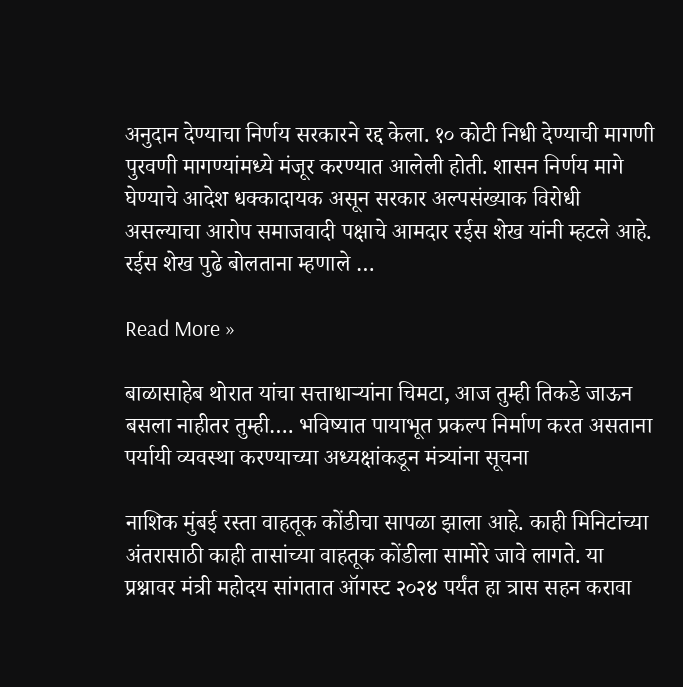अनुदान देण्याचा निर्णय सरकारने रद्द केला. १० कोटी निधी देण्याची मागणी पुरवणी मागण्यांमध्ये मंजूर करण्यात आलेली होती. शासन निर्णय मागे घेण्याचे आदेश धक्कादायक असून सरकार अल्पसंख्याक विरोधी असल्याचा आरोप समाजवादी पक्षाचे आमदार रईस शेख यांनी म्हटले आहे. रईस शेख पुढे बोलताना म्हणाले …

Read More »

बाळासाहेब थोरात यांचा सत्ताधाऱ्यांना चिमटा, आज तुम्ही तिकडे जाऊन बसला नाहीतर तुम्ही…. भविष्यात पायाभूत प्रकल्प निर्माण करत असताना पर्यायी व्यवस्था करण्याच्या अध्यक्षांकडून मंत्र्यांना सूचना

नाशिक मुंबई रस्ता वाहतूक कोंडीचा सापळा झाला आहे. काही मिनिटांच्या अंतरासाठी काही तासांच्या वाहतूक कोंडीला सामोरे जावे लागते. या प्रश्नावर मंत्री महोदय सांगतात ऑगस्ट २०२४ पर्यंत हा त्रास सहन करावा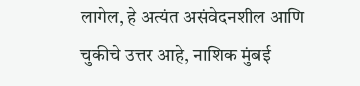लागेल, हे अत्यंत असंवेदनशील आणि चुकीचे उत्तर आहे, नाशिक मुंबई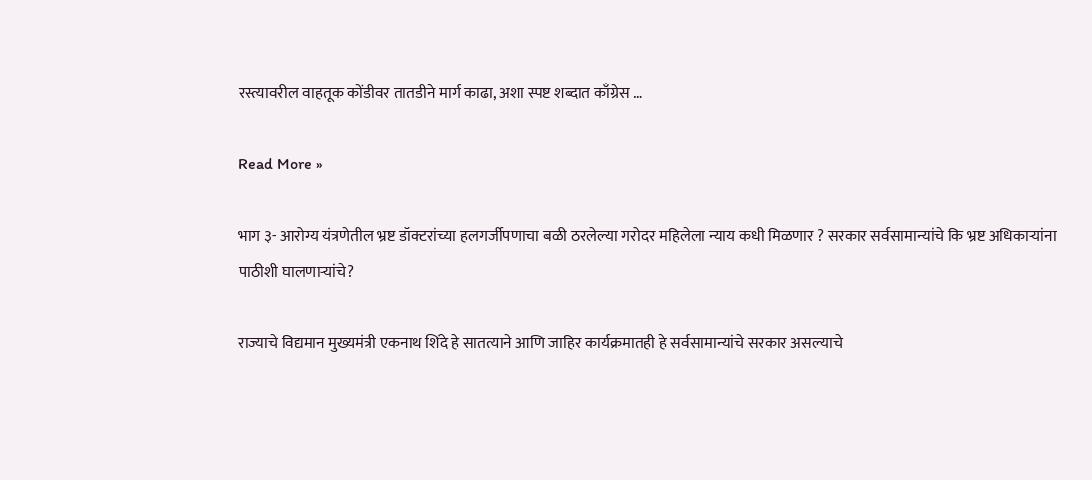रस्त्यावरील वाहतूक कोंडीवर तातडीने मार्ग काढा, अशा स्पष्ट शब्दात काँग्रेस …

Read More »

भाग ३- आरोग्य यंत्रणेतील भ्रष्ट डॉक्टरांच्या हलगर्जीपणाचा बळी ठरलेल्या गरोदर महिलेला न्याय कधी मिळणार ? सरकार सर्वसामान्यांचे कि भ्रष्ट अधिकाऱ्यांना पाठीशी घालणाऱ्यांचे?

राज्याचे विद्यमान मुख्यमंत्री एकनाथ शिंदे हे सातत्याने आणि जाहिर कार्यक्रमातही हे सर्वसामान्यांचे सरकार असल्याचे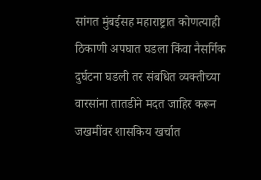सांगत मुंबईसह महाराष्ट्रात कोणत्याही ठिकाणी अपघात घडला किंवा नैसर्गिक दुर्घटना घडली तर संबधित व्यक्तीच्या वारसांना तातडीने मदत जाहिर करून जखमींवर शासकिय खर्चात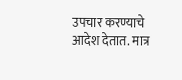उपचार करण्याचे आदेश देतात. मात्र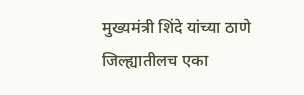मुख्यमंत्री शिंदे यांच्या ठाणे जिल्ह्यातीलच एका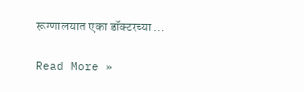रूग्णालयात एका डॉक्टरच्या …

Read More »